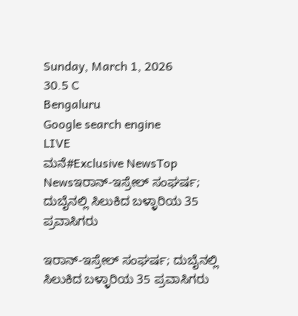Sunday, March 1, 2026
30.5 C
Bengaluru
Google search engine
LIVE
ಮನೆ#Exclusive NewsTop Newsಇರಾನ್-ಇಸ್ರೇಲ್ ಸಂಘರ್ಷ; ದುಬೈನಲ್ಲಿ ಸಿಲುಕಿದ ಬಳ್ಳಾರಿಯ 35 ಪ್ರವಾಸಿಗರು

ಇರಾನ್-ಇಸ್ರೇಲ್ ಸಂಘರ್ಷ; ದುಬೈನಲ್ಲಿ ಸಿಲುಕಿದ ಬಳ್ಳಾರಿಯ 35 ಪ್ರವಾಸಿಗರು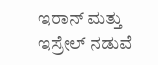ಇರಾನ್ ಮತ್ತು ಇಸ್ರೇಲ್ ನಡುವೆ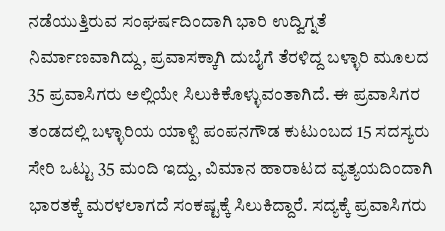ನಡೆಯುತ್ತಿರುವ ಸಂಘರ್ಷದಿಂದಾಗಿ ಭಾರಿ ಉದ್ವಿಗ್ನತೆ ನಿರ್ಮಾಣವಾಗಿದ್ದು, ಪ್ರವಾಸಕ್ಕಾಗಿ ದುಬೈಗೆ ತೆರಳಿದ್ದ ಬಳ್ಳಾರಿ ಮೂಲದ 35 ಪ್ರವಾಸಿಗರು ಅಲ್ಲಿಯೇ ಸಿಲುಕಿಕೊಳ್ಳುವಂತಾಗಿದೆ. ಈ ಪ್ರವಾಸಿಗರ ತಂಡದಲ್ಲಿ ಬಳ್ಳಾರಿಯ ಯಾಳ್ಪಿ ಪಂಪನಗೌಡ ಕುಟುಂಬದ 15 ಸದಸ್ಯರು ಸೇರಿ ಒಟ್ಟು 35 ಮಂದಿ ಇದ್ದು, ವಿಮಾನ ಹಾರಾಟದ ವ್ಯತ್ಯಯದಿಂದಾಗಿ ಭಾರತಕ್ಕೆ ಮರಳಲಾಗದೆ ಸಂಕಷ್ಟಕ್ಕೆ ಸಿಲುಕಿದ್ದಾರೆ. ಸದ್ಯಕ್ಕೆ ಪ್ರವಾಸಿಗರು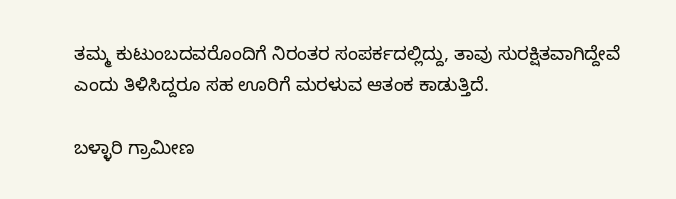ತಮ್ಮ ಕುಟುಂಬದವರೊಂದಿಗೆ ನಿರಂತರ ಸಂಪರ್ಕದಲ್ಲಿದ್ದು, ತಾವು ಸುರಕ್ಷಿತವಾಗಿದ್ದೇವೆ ಎಂದು ತಿಳಿಸಿದ್ದರೂ ಸಹ ಊರಿಗೆ ಮರಳುವ ಆತಂಕ ಕಾಡುತ್ತಿದೆ.

ಬಳ್ಳಾರಿ ಗ್ರಾಮೀಣ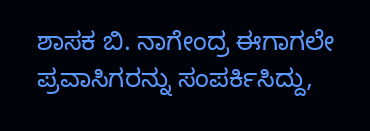ಶಾಸಕ ಬಿ. ನಾಗೇಂದ್ರ ಈಗಾಗಲೇ ಪ್ರವಾಸಿಗರನ್ನು ಸಂಪರ್ಕಿಸಿದ್ದು,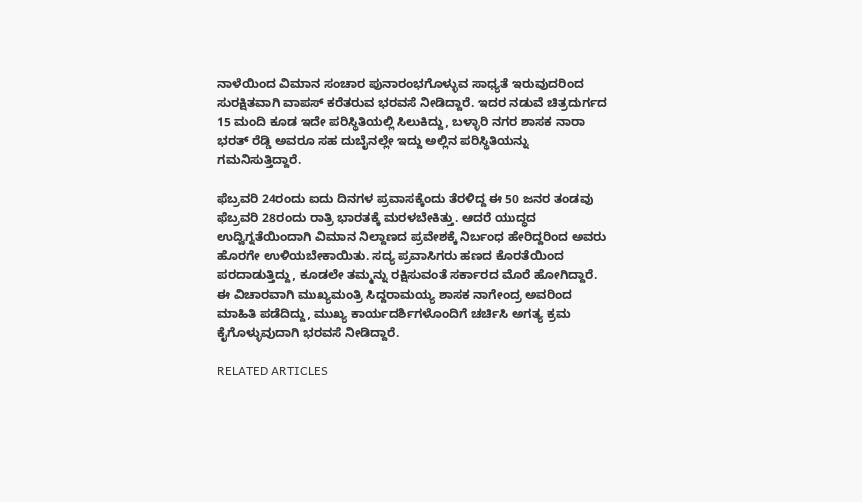ನಾಳೆಯಿಂದ ವಿಮಾನ ಸಂಚಾರ ಪುನಾರಂಭಗೊಳ್ಳುವ ಸಾಧ್ಯತೆ ಇರುವುದರಿಂದ ಸುರಕ್ಷಿತವಾಗಿ ವಾಪಸ್ ಕರೆತರುವ ಭರವಸೆ ನೀಡಿದ್ದಾರೆ. ಇದರ ನಡುವೆ ಚಿತ್ರದುರ್ಗದ 15 ಮಂದಿ ಕೂಡ ಇದೇ ಪರಿಸ್ಥಿತಿಯಲ್ಲಿ ಸಿಲುಕಿದ್ದು, ಬಳ್ಳಾರಿ ನಗರ ಶಾಸಕ ನಾರಾ ಭರತ್ ರೆಡ್ಡಿ ಅವರೂ ಸಹ ದುಬೈನಲ್ಲೇ ಇದ್ದು ಅಲ್ಲಿನ ಪರಿಸ್ಥಿತಿಯನ್ನು ಗಮನಿಸುತ್ತಿದ್ದಾರೆ.

ಫೆಬ್ರವರಿ 24ರಂದು ಐದು ದಿನಗಳ ಪ್ರವಾಸಕ್ಕೆಂದು ತೆರಳಿದ್ದ ಈ 50 ಜನರ ತಂಡವು ಫೆಬ್ರವರಿ 28ರಂದು ರಾತ್ರಿ ಭಾರತಕ್ಕೆ ಮರಳಬೇಕಿತ್ತು. ಆದರೆ ಯುದ್ಧದ ಉದ್ವಿಗ್ನತೆಯಿಂದಾಗಿ ವಿಮಾನ ನಿಲ್ದಾಣದ ಪ್ರವೇಶಕ್ಕೆ ನಿರ್ಬಂಧ ಹೇರಿದ್ದರಿಂದ ಅವರು ಹೊರಗೇ ಉಳಿಯಬೇಕಾಯಿತು. ಸದ್ಯ ಪ್ರವಾಸಿಗರು ಹಣದ ಕೊರತೆಯಿಂದ ಪರದಾಡುತ್ತಿದ್ದು, ಕೂಡಲೇ ತಮ್ಮನ್ನು ರಕ್ಷಿಸುವಂತೆ ಸರ್ಕಾರದ ಮೊರೆ ಹೋಗಿದ್ದಾರೆ. ಈ ವಿಚಾರವಾಗಿ ಮುಖ್ಯಮಂತ್ರಿ ಸಿದ್ದರಾಮಯ್ಯ ಶಾಸಕ ನಾಗೇಂದ್ರ ಅವರಿಂದ ಮಾಹಿತಿ ಪಡೆದಿದ್ದು, ಮುಖ್ಯ ಕಾರ್ಯದರ್ಶಿಗಳೊಂದಿಗೆ ಚರ್ಚಿಸಿ ಅಗತ್ಯ ಕ್ರಮ ಕೈಗೊಳ್ಳುವುದಾಗಿ ಭರವಸೆ ನೀಡಿದ್ದಾರೆ.

RELATED ARTICLES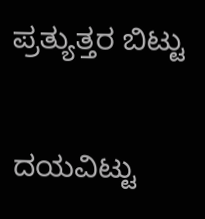ಪ್ರತ್ಯುತ್ತರ ಬಿಟ್ಟು

ದಯವಿಟ್ಟು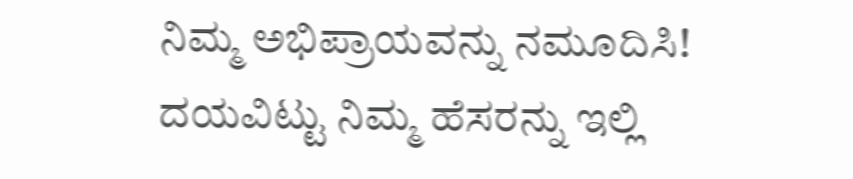ನಿಮ್ಮ ಅಭಿಪ್ರಾಯವನ್ನು ನಮೂದಿಸಿ!
ದಯವಿಟ್ಟು ನಿಮ್ಮ ಹೆಸರನ್ನು ಇಲ್ಲಿ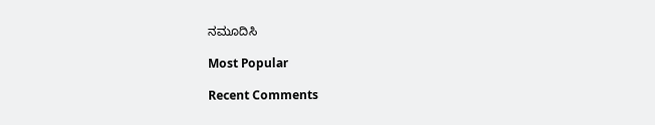ನಮೂದಿಸಿ

Most Popular

Recent Comments